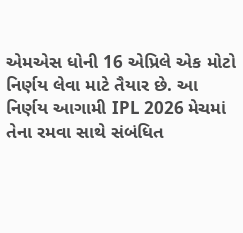એમએસ ધોની 16 એપ્રિલે એક મોટો નિર્ણય લેવા માટે તૈયાર છે. આ નિર્ણય આગામી IPL 2026 મેચમાં તેના રમવા સાથે સંબંધિત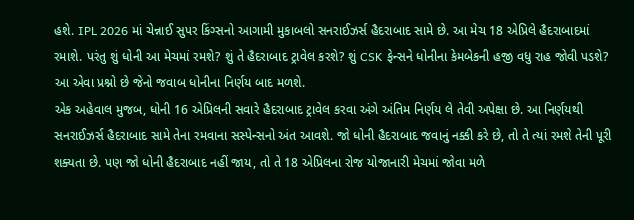હશે. IPL 2026 માં ચેન્નાઈ સુપર કિંગ્સનો આગામી મુકાબલો સનરાઈઝર્સ હૈદરાબાદ સામે છે. આ મેચ 18 એપ્રિલે હૈદરાબાદમાં રમાશે. પરંતુ શું ધોની આ મેચમાં રમશે? શું તે હૈદરાબાદ ટ્રાવેલ કરશે? શું CSK ફેન્સને ધોનીના કેમબેકની હજી વધુ રાહ જોવી પડશે? આ એવા પ્રશ્નો છે જેનો જવાબ ધોનીના નિર્ણય બાદ મળશે.
એક અહેવાલ મુજબ, ધોની 16 એપ્રિલની સવારે હૈદરાબાદ ટ્રાવેલ કરવા અંગે અંતિમ નિર્ણય લે તેવી અપેક્ષા છે. આ નિર્ણયથી સનરાઈઝર્સ હૈદરાબાદ સામે તેના રમવાના સસ્પેન્સનો અંત આવશે. જો ધોની હૈદરાબાદ જવાનું નક્કી કરે છે, તો તે ત્યાં રમશે તેની પૂરી શક્યતા છે. પણ જો ધોની હૈદરાબાદ નહીં જાય, તો તે 18 એપ્રિલના રોજ યોજાનારી મેચમાં જોવા મળે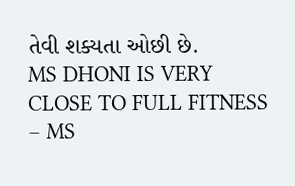તેવી શક્યતા ઓછી છે.
MS DHONI IS VERY CLOSE TO FULL FITNESS
– MS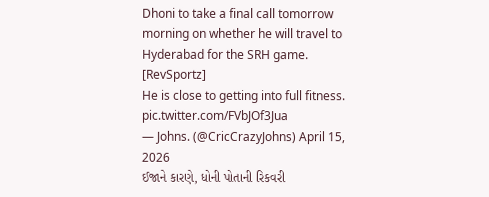Dhoni to take a final call tomorrow morning on whether he will travel to Hyderabad for the SRH game. [RevSportz]
He is close to getting into full fitness. pic.twitter.com/FVbJOf3Jua
— Johns. (@CricCrazyJohns) April 15, 2026
ઈજાને કારણે, ધોની પોતાની રિકવરી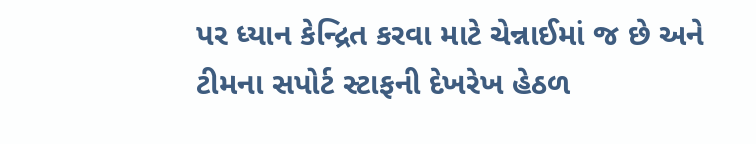પર ધ્યાન કેન્દ્રિત કરવા માટે ચેન્નાઈમાં જ છે અને ટીમના સપોર્ટ સ્ટાફની દેખરેખ હેઠળ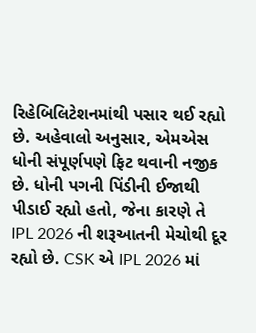રિહેબિલિટેશનમાંથી પસાર થઈ રહ્યો છે. અહેવાલો અનુસાર, એમએસ ધોની સંપૂર્ણપણે ફિટ થવાની નજીક છે. ધોની પગની પિંડીની ઈજાથી પીડાઈ રહ્યો હતો, જેના કારણે તે IPL 2026 ની શરૂઆતની મેચોથી દૂર રહ્યો છે. CSK એ IPL 2026 માં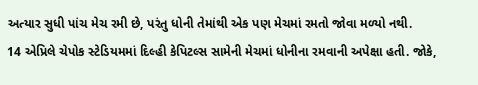અત્યાર સુધી પાંચ મેચ રમી છે, પરંતુ ધોની તેમાંથી એક પણ મેચમાં રમતો જોવા મળ્યો નથી.
14 એપ્રિલે ચેપોક સ્ટેડિયમમાં દિલ્હી કેપિટલ્સ સામેની મેચમાં ધોનીના રમવાની અપેક્ષા હતી. જોકે,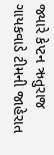જ્યારે કેપ્ટન ઋતુરાજ ગાયકવાડે ટીમની જાહેરાત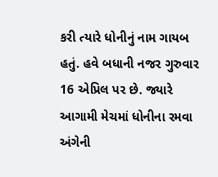કરી ત્યારે ધોનીનું નામ ગાયબ હતું. હવે બધાની નજર ગુરુવાર 16 એપ્રિલ પર છે. જ્યારે આગામી મેચમાં ધોનીના રમવા અંગેની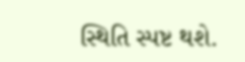સ્થિતિ સ્પષ્ટ થશે.